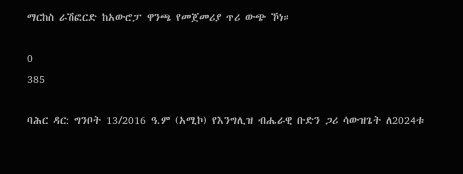ማርከስ ራሽፎርድ ከአውሮፓ ዋንጫ የመጀመሪያ ጥሪ ውጭ ኾነ።

0
385

ባሕር ዳር: ግንቦት 13/2016 ዓ.ም (አሚኮ) የእንግሊዝ ብሔራዊ ቡድን ጋሪ ሳውዝጌት ለ2024ቱ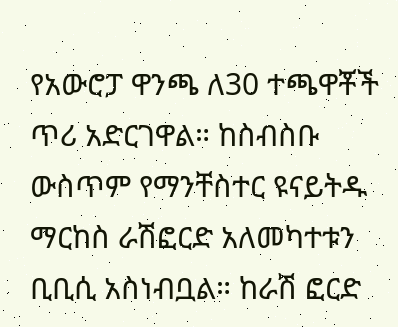የአውሮፓ ዋንጫ ለ30 ተጫዋቾች ጥሪ አድርገዋል። ከስብስቡ ውስጥም የማንቸስተር ዩናይትዱ ማርከስ ራሽፎርድ አለመካተቱን ቢቢሲ አስነብቧል። ከራሽ ፎርድ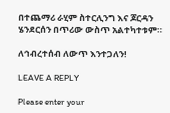በተጨማሪ ራሂም ስተርሊንግ እና ጆርዳን ሄንደርሰን በጥሪው ውስጥ አልተካተቱም።

ለኅብረተሰብ ለውጥ እንተጋለን!

LEAVE A REPLY

Please enter your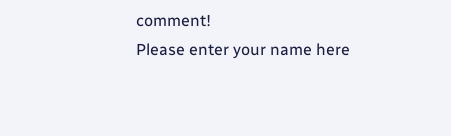comment!
Please enter your name here